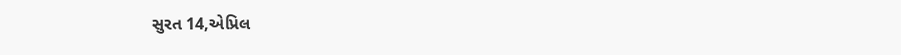સુરત 14,એપ્રિલ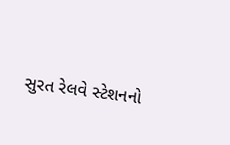સુરત રેલવે સ્ટેશનનો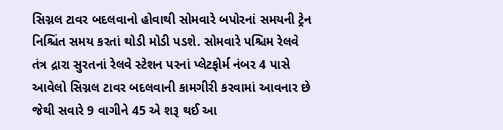સિગ્નલ ટાવર બદલવાનો હોવાથી સોમવારે બપોરનાં સમયની ટ્રેન નિશ્ચિંત સમય કરતાં થોડી મોડી પડશે. સોમવારે પશ્ચિમ રેલવે તંત્ર દ્રારા સુરતનાં રેલવે સ્ટેશન પરનાં પ્લેટફોર્મ નંબર 4 પાસે આવેલો સિગ્નલ ટાવર બદલવાની કામગીરી કરવામાં આવનાર છે જેથી સવારે 9 વાગીને 45 એ શરૂ થઈ આ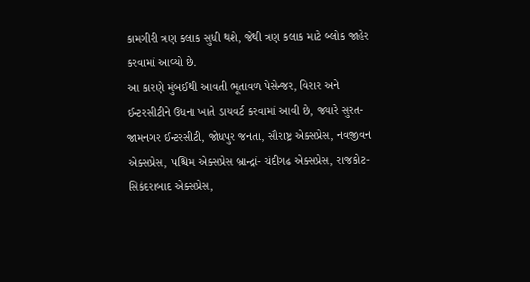કામગીરી ત્રણ કલાક સુધી થશે, જેથી ત્રણ કલાક માટે બ્લોક જાહેર કરવામાં આવ્યો છે.
આ કારણે મુંબઈથી આવતી ભૂતાવળ પેસેન્જર, વિરાર અને ઈન્ટરસીટીને ઉધના ખાતે ડાયવર્ટ કરવામાં આવી છે, જ્યારે સુરત-જામનગર ઈન્ટરસીટી, જોધપુર જનતા, સૌરાષ્ટ્ર એક્સપ્રેસ, નવજીવન એક્સપ્રેસ, પશ્ચિમ એક્સપ્રેસ બ્રાન્દ્રાં- ચંદીગઢ એક્સપ્રેસ, રાજકોટ-સિકંદરાબાદ એક્સપ્રેસ,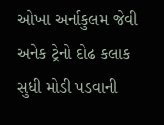ઓખા અર્નાકુલમ જેવી અનેક ટ્રેનો દોઢ કલાક સુધી મોડી પડવાની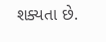શક્યતા છે.